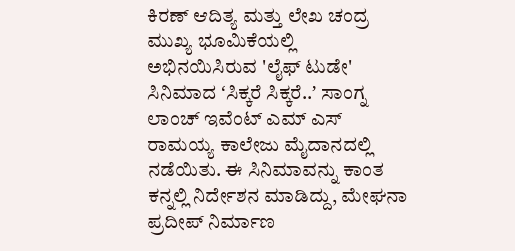ಕಿರಣ್ ಆದಿತ್ಯ ಮತ್ತು ಲೇಖ ಚಂದ್ರ ಮುಖ್ಯ ಭೂಮಿಕೆಯಲ್ಲಿ ಅಭಿನಯಿಸಿರುವ 'ಲೈಫ್ ಟುಡೇ' ಸಿನಿಮಾದ ʻಸಿಕ್ಕರೆ ಸಿಕ್ಕರೆ..ʼ ಸಾಂಗ್ನ ಲಾಂಚ್ ಇವೆಂಟ್ ಎಮ್ ಎಸ್ ರಾಮಯ್ಯ ಕಾಲೇಜು ಮೈದಾನದಲ್ಲಿ ನಡೆಯಿತು. ಈ ಸಿನಿಮಾವನ್ನು ಕಾಂತ ಕನ್ನಲ್ಲಿ ನಿರ್ದೇಶನ ಮಾಡಿದ್ದು, ಮೇಘನಾ ಪ್ರದೀಪ್ ನಿರ್ಮಾಣ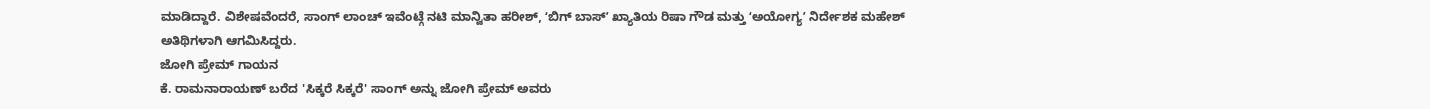ಮಾಡಿದ್ದಾರೆ. ವಿಶೇಷವೆಂದರೆ, ಸಾಂಗ್ ಲಾಂಚ್ ಇವೆಂಟ್ಗೆ ನಟಿ ಮಾನ್ವಿತಾ ಹರೀಶ್, ʻಬಿಗ್ ಬಾಸ್ʼ ಖ್ಯಾತಿಯ ರಿಷಾ ಗೌಡ ಮತ್ತು ʻಅಯೋಗ್ಯʼ ನಿರ್ದೇಶಕ ಮಹೇಶ್ ಅತಿಥಿಗಳಾಗಿ ಆಗಮಿಸಿದ್ದರು.
ಜೋಗಿ ಪ್ರೇಮ್ ಗಾಯನ
ಕೆ. ರಾಮನಾರಾಯಣ್ ಬರೆದ 'ಸಿಕ್ಕರೆ ಸಿಕ್ಕರೆ' ಸಾಂಗ್ ಅನ್ನು ಜೋಗಿ ಪ್ರೇಮ್ ಅವರು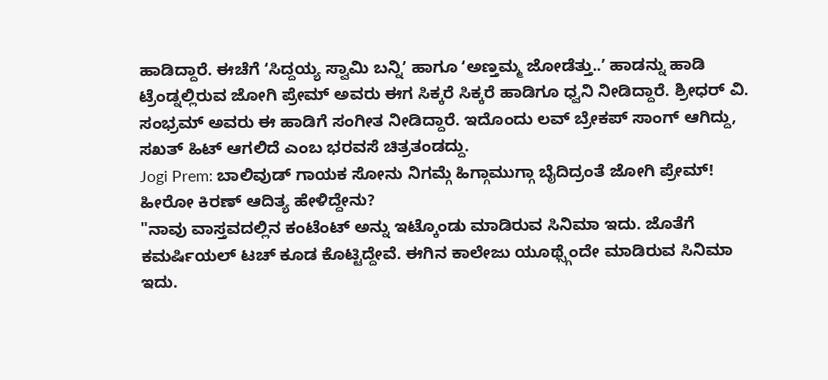ಹಾಡಿದ್ದಾರೆ. ಈಚೆಗೆ ʻಸಿದ್ದಯ್ಯ ಸ್ವಾಮಿ ಬನ್ನಿʼ ಹಾಗೂ ʻಅಣ್ತಮ್ಮ ಜೋಡೆತ್ತು..ʼ ಹಾಡನ್ನು ಹಾಡಿ ಟ್ರೆಂಡ್ನಲ್ಲಿರುವ ಜೋಗಿ ಪ್ರೇಮ್ ಅವರು ಈಗ ಸಿಕ್ಕರೆ ಸಿಕ್ಕರೆ ಹಾಡಿಗೂ ಧ್ವನಿ ನೀಡಿದ್ದಾರೆ. ಶ್ರೀಧರ್ ವಿ. ಸಂಭ್ರಮ್ ಅವರು ಈ ಹಾಡಿಗೆ ಸಂಗೀತ ನೀಡಿದ್ದಾರೆ. ಇದೊಂದು ಲವ್ ಬ್ರೇಕಪ್ ಸಾಂಗ್ ಆಗಿದ್ದು, ಸಖತ್ ಹಿಟ್ ಆಗಲಿದೆ ಎಂಬ ಭರವಸೆ ಚಿತ್ರತಂಡದ್ದು.
Jogi Prem: ಬಾಲಿವುಡ್ ಗಾಯಕ ಸೋನು ನಿಗಮ್ಗೆ ಹಿಗ್ಗಾಮುಗ್ಗಾ ಬೈದಿದ್ರಂತೆ ಜೋಗಿ ಪ್ರೇಮ್!
ಹೀರೋ ಕಿರಣ್ ಆದಿತ್ಯ ಹೇಳಿದ್ದೇನು?
"ನಾವು ವಾಸ್ತವದಲ್ಲಿನ ಕಂಟೆಂಟ್ ಅನ್ನು ಇಟ್ಕೊಂಡು ಮಾಡಿರುವ ಸಿನಿಮಾ ಇದು. ಜೊತೆಗೆ ಕಮರ್ಷಿಯಲ್ ಟಚ್ ಕೂಡ ಕೊಟ್ಟಿದ್ದೇವೆ. ಈಗಿನ ಕಾಲೇಜು ಯೂಥ್ಸ್ಗೆಂದೇ ಮಾಡಿರುವ ಸಿನಿಮಾ ಇದು.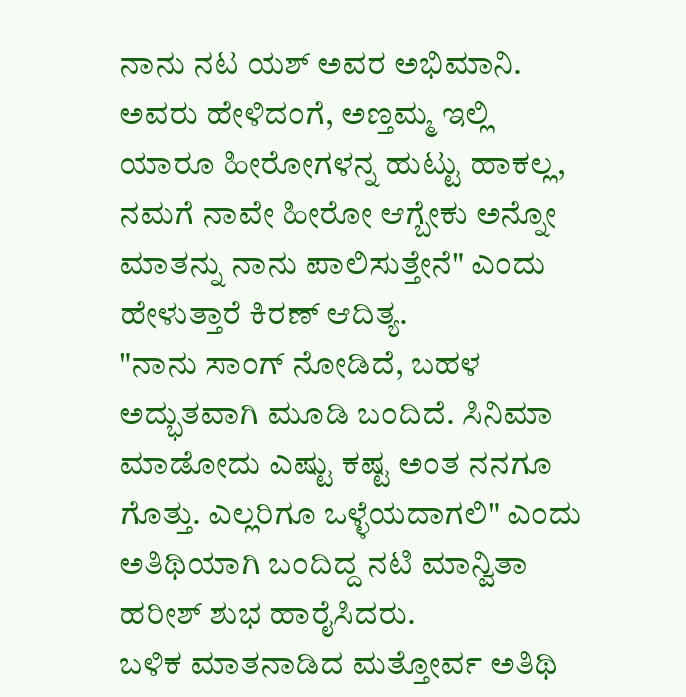ನಾನು ನಟ ಯಶ್ ಅವರ ಅಭಿಮಾನಿ. ಅವರು ಹೇಳಿದಂಗೆ, ಅಣ್ತಮ್ಮ ಇಲ್ಲಿ ಯಾರೂ ಹೀರೋಗಳನ್ನ ಹುಟ್ಟು ಹಾಕಲ್ಲ, ನಮಗೆ ನಾವೇ ಹೀರೋ ಆಗ್ಬೇಕು ಅನ್ನೋ ಮಾತನ್ನು ನಾನು ಪಾಲಿಸುತ್ತೇನೆ" ಎಂದು ಹೇಳುತ್ತಾರೆ ಕಿರಣ್ ಆದಿತ್ಯ.
"ನಾನು ಸಾಂಗ್ ನೋಡಿದೆ, ಬಹಳ ಅದ್ಭುತವಾಗಿ ಮೂಡಿ ಬಂದಿದೆ. ಸಿನಿಮಾ ಮಾಡೋದು ಎಷ್ಟು ಕಷ್ಟ ಅಂತ ನನಗೂ ಗೊತ್ತು. ಎಲ್ಲರಿಗೂ ಒಳ್ಳೆಯದಾಗಲಿ" ಎಂದು ಅತಿಥಿಯಾಗಿ ಬಂದಿದ್ದ ನಟಿ ಮಾನ್ವಿತಾ ಹರೀಶ್ ಶುಭ ಹಾರೈಸಿದರು.
ಬಳಿಕ ಮಾತನಾಡಿದ ಮತ್ತೋರ್ವ ಅತಿಥಿ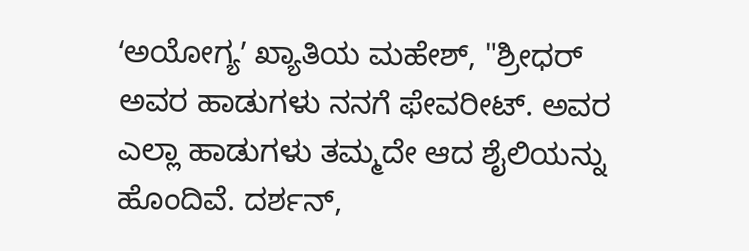ʻಅಯೋಗ್ಯʼ ಖ್ಯಾತಿಯ ಮಹೇಶ್, "ಶ್ರೀಧರ್ ಅವರ ಹಾಡುಗಳು ನನಗೆ ಫೇವರೀಟ್. ಅವರ ಎಲ್ಲಾ ಹಾಡುಗಳು ತಮ್ಮದೇ ಆದ ಶೈಲಿಯನ್ನು ಹೊಂದಿವೆ. ದರ್ಶನ್,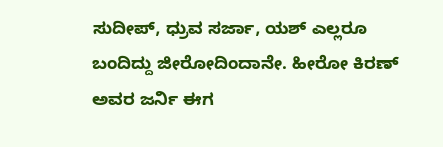ಸುದೀಪ್, ಧ್ರುವ ಸರ್ಜಾ, ಯಶ್ ಎಲ್ಲರೂ ಬಂದಿದ್ದು ಜೀರೋದಿಂದಾನೇ. ಹೀರೋ ಕಿರಣ್ ಅವರ ಜರ್ನಿ ಈಗ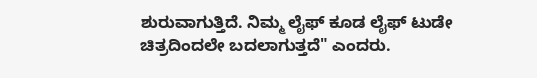ಶುರುವಾಗುತ್ತಿದೆ. ನಿಮ್ಮ ಲೈಫ್ ಕೂಡ ಲೈಫ್ ಟುಡೇ ಚಿತ್ರದಿಂದಲೇ ಬದಲಾಗುತ್ತದೆ" ಎಂದರು.